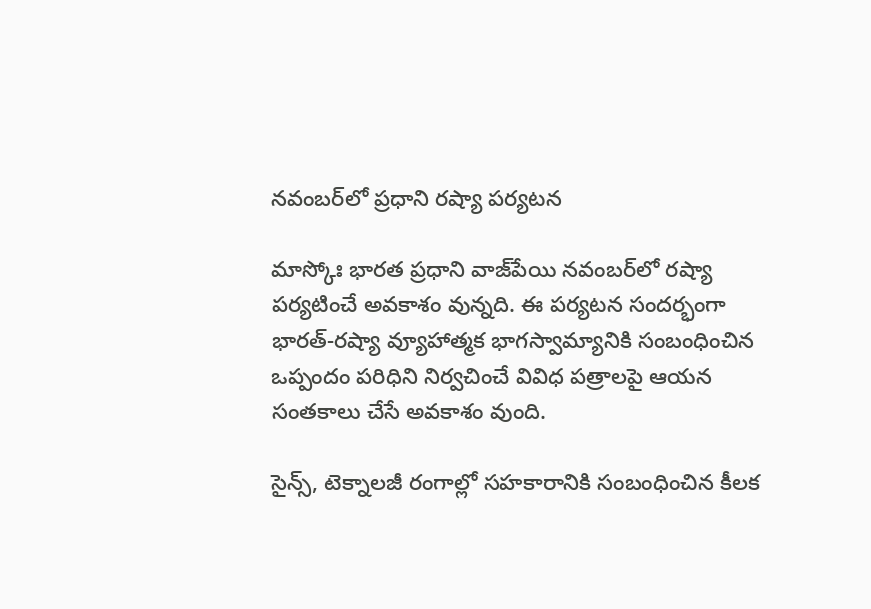నవంబర్‌లో ప్రధాని రష్యా పర్యటన

మాస్కోః భారత ప్రధాని వాజ్‌పేయి నవంబర్‌లో రష్యా పర్యటించే అవకాశం వున్నది. ఈ పర్యటన సందర్భంగా భారత్‌-రష్యా వ్యూహాత్మక భాగస్వామ్యానికి సంబంధించిన ఒప్పందం పరిధిని నిర్వచించే వివిధ పత్రాలపై ఆయన సంతకాలు చేసే అవకాశం వుంది.

సైన్స్‌, టెక్నాలజీ రంగాల్లో సహకారానికి సంబంధించిన కీలక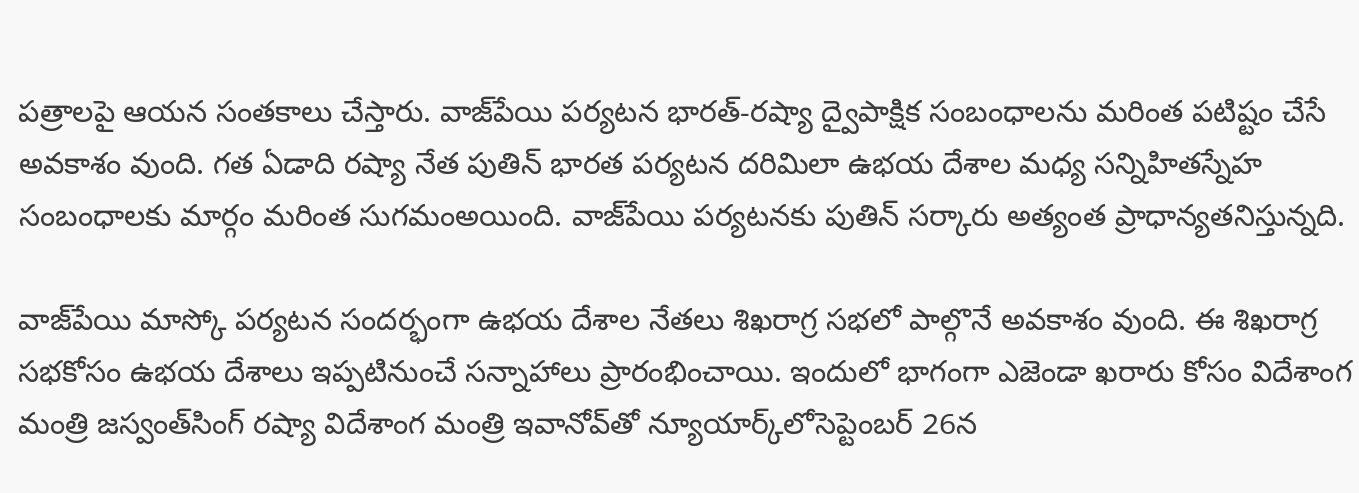పత్రాలపై ఆయన సంతకాలు చేస్తారు. వాజ్‌పేయి పర్యటన భారత్‌-రష్యా ద్వైపాక్షిక సంబంధాలను మరింత పటిష్టం చేసే అవకాశం వుంది. గత ఏడాది రష్యా నేత పుతిన్‌ భారత పర్యటన దరిమిలా ఉభయ దేశాల మధ్య సన్నిహితస్నేహ సంబంధాలకు మార్గం మరింత సుగమంఅయింది. వాజ్‌పేయి పర్యటనకు పుతిన్‌ సర్కారు అత్యంత ప్రాధాన్యతనిస్తున్నది.

వాజ్‌పేయి మాస్కో పర్యటన సందర్భంగా ఉభయ దేశాల నేతలు శిఖరాగ్ర సభలో పాల్గొనే అవకాశం వుంది. ఈ శిఖరాగ్ర సభకోసం ఉభయ దేశాలు ఇప్పటినుంచే సన్నాహాలు ప్రారంభించాయి. ఇందులో భాగంగా ఎజెండా ఖరారు కోసం విదేశాంగ మంత్రి జస్వంత్‌సింగ్‌ రష్యా విదేశాంగ మంత్రి ఇవానోవ్‌తో న్యూయార్క్‌లోసెప్టెంబర్‌ 26న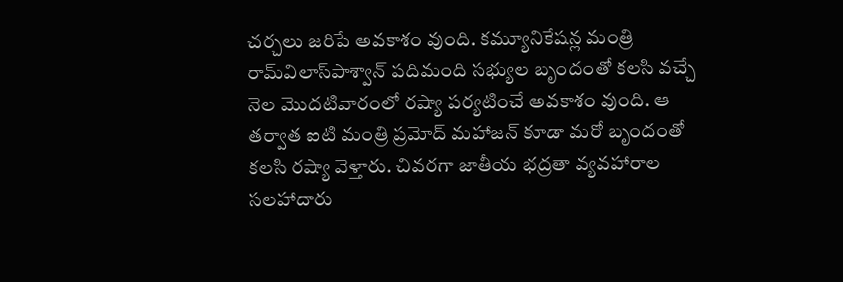చర్చలు జరిపే అవకాశం వుంది. కమ్యూనికేషన్ల మంత్రి రామ్‌విలాస్‌పాశ్వాన్‌ పదిమంది సభ్యుల బృందంతో కలసి వచ్చే నెల మొదటివారంలో రష్యా పర్యటించే అవకాశం వుంది. ఆ తర్వాత ఐటి మంత్రి ప్రమోద్‌ మహాజన్‌ కూడా మరో బృందంతో కలసి రష్యా వెళ్తారు. చివరగా జాతీయ భద్రతా వ్యవహారాల సలహాదారు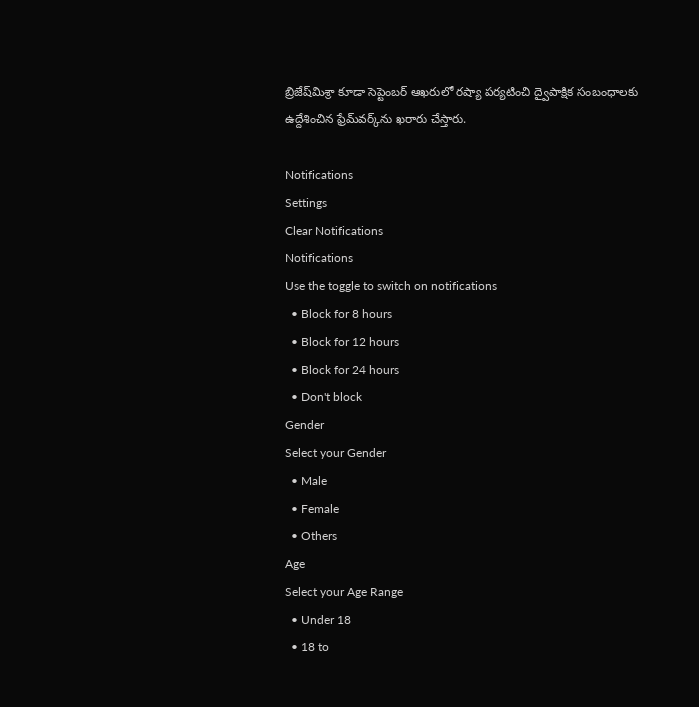బ్రిజేష్‌మిశ్రా కూడా సెప్టెంబర్‌ ఆఖరులో రష్యా పర్యటించి ద్వైపాక్షిక సంబంధాలకు ఉద్దేశించిన ఫ్రేమ్‌వర్క్‌ను ఖరారు చేస్తారు.

Notifications
Settings
Clear Notifications
Notifications
Use the toggle to switch on notifications
  • Block for 8 hours
  • Block for 12 hours
  • Block for 24 hours
  • Don't block
Gender
Select your Gender
  • Male
  • Female
  • Others
Age
Select your Age Range
  • Under 18
  • 18 to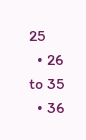25
  • 26 to 35
  • 36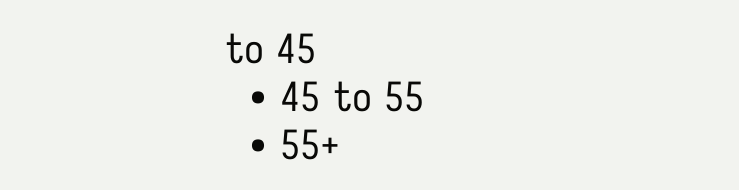to 45
  • 45 to 55
  • 55+